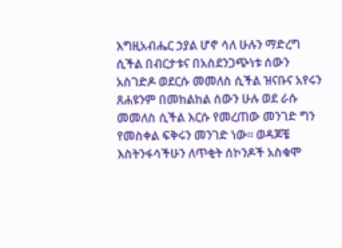እግዚአብሔር ኃያል ሆኖ ሳለ ሁሉን ማድረግ ሲችል በብርታቱና በአስደንጋጭነቱ ሰውን አስገድዶ ወደርሱ መመለስ ሲችል ዝናቡና አየሩን ጸሐዩንም በመከልከል ሰውን ሁሉ ወደ ራሱ መመለስ ሲችል እርሱ የመረጠው መንገድ ግን የመስቀል ፍቅሩን መንገድ ነው። ወዳጆቼ እስትንፋሳችሁን ለጥቂት ሰኮንዶች አስቁሞ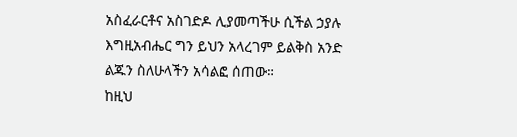አስፈራርቶና አስገድዶ ሊያመጣችሁ ሲችል ኃያሉ እግዚአብሔር ግን ይህን አላረገም ይልቅስ አንድ ልጁን ስለሁላችን አሳልፎ ሰጠው።
ከዚህ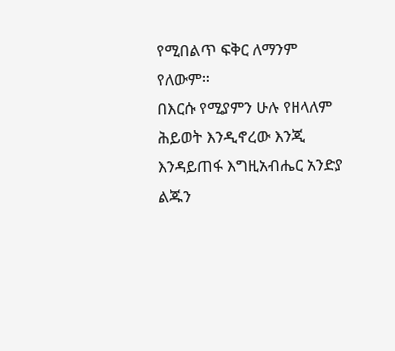የሚበልጥ ፍቅር ለማንም የለውም።
በእርሱ የሚያምን ሁሉ የዘላለም ሕይወት እንዲኖረው እንጂ እንዳይጠፋ እግዚአብሔር አንድያ ልጁን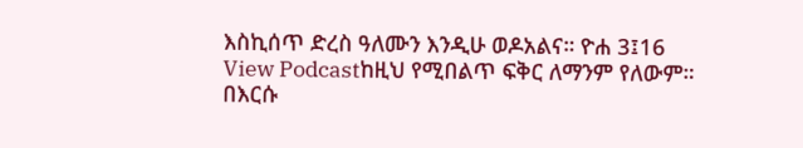እስኪሰጥ ድረስ ዓለሙን እንዲሁ ወዶአልና። ዮሐ 3፤16
View Podcastከዚህ የሚበልጥ ፍቅር ለማንም የለውም።
በእርሱ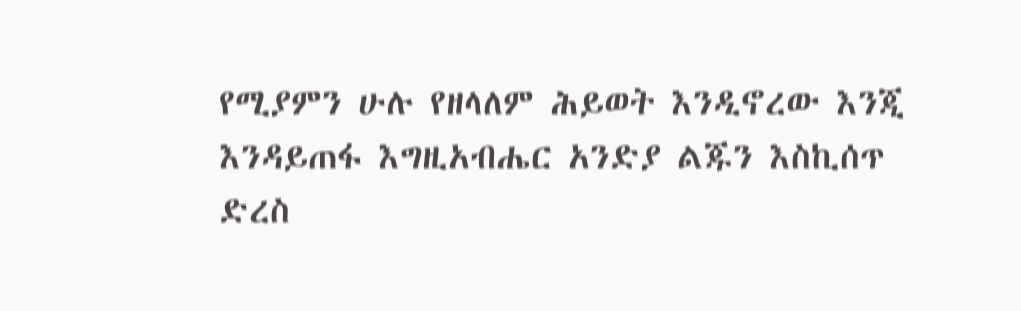የሚያምን ሁሉ የዘላለም ሕይወት እንዲኖረው እንጂ እንዳይጠፋ እግዚአብሔር አንድያ ልጁን እስኪሰጥ ድረስ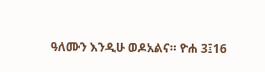ዓለሙን እንዲሁ ወዶአልና። ዮሐ 3፤16